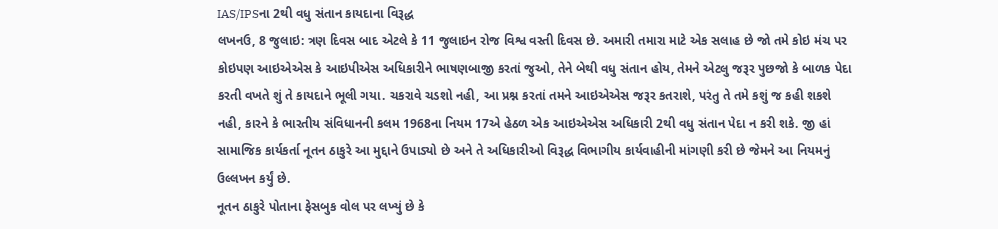IAS/IPSના 2થી વધુ સંતાન કાયદાના વિરૂદ્ધ
લખનઉ, 8 જુલાઇ: ત્રણ દિવસ બાદ એટલે કે 11 જુલાઇન રોજ વિશ્વ વસ્તી દિવસ છે. અમારી તમારા માટે એક સલાહ છે જો તમે કોઇ મંચ પર કોઇપણ આઇએએસ કે આઇપીએસ અધિકારીને ભાષણબાજી કરતાં જુઓ, તેને બેથી વધુ સંતાન હોય, તેમને એટલુ જરૂર પુછજો કે બાળક પેદા કરતી વખતે શું તે કાયદાને ભૂલી ગયા. ચકરાવે ચડશો નહી, આ પ્રશ્ન કરતાં તમને આઇએએસ જરૂર કતરાશે, પરંતુ તે તમે કશું જ કહી શકશે નહી, કારને કે ભારતીય સંવિધાનની કલમ 1968ના નિયમ 17એ હેઠળ એક આઇએએસ અધિકારી 2થી વધુ સંતાન પેદા ન કરી શકે. જી હાં સામાજિક કાર્યકર્તા નૂતન ઠાકુરે આ મુદ્દાને ઉપાડ્યો છે અને તે અધિકારીઓ વિરૂદ્ધ વિભાગીય કાર્યવાહીની માંગણી કરી છે જેમને આ નિયમનું ઉલ્લખન કર્યું છે.
નૂતન ઠાકુરે પોતાના ફેસબુક વોલ પર લખ્યું છે કે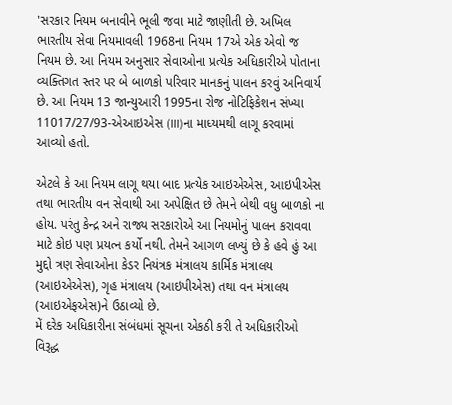'સરકાર નિયમ બનાવીને ભૂલી જવા માટે જાણીતી છે. અખિલ ભારતીય સેવા નિયમાવલી 1968ના નિયમ 17એ એક એવો જ નિયમ છે. આ નિયમ અનુસાર સેવાઓના પ્રત્યેક અધિકારીએ પોતાના વ્યક્તિગત સ્તર પર બે બાળકો પરિવાર માનકનું પાલન કરવું અનિવાર્ય છે. આ નિયમ 13 જાન્યુઆરી 1995ના રોજ નોટિફિકેશન સંખ્યા 11017/27/93-એઆઇએસ (III)ના માધ્યમથી લાગૂ કરવામાં આવ્યો હતો.

એટલે કે આ નિયમ લાગૂ થયા બાદ પ્રત્યેક આઇએએસ, આઇપીએસ તથા ભારતીય વન સેવાથી આ અપેક્ષિત છે તેમને બેથી વધુ બાળકો ના હોય. પરંતુ કેન્દ્ર અને રાજ્ય સરકારોએ આ નિયમોનું પાલન કરાવવા માટે કોઇ પણ પ્રયત્ન કર્યો નથી. તેમને આગળ લખ્યું છે કે હવે હું આ મુદ્દો ત્રણ સેવાઓના કેડર નિયંત્રક મંત્રાલય કાર્મિક મંત્રાલય (આઇએએસ), ગૃહ મંત્રાલય (આઇપીએસ) તથા વન મંત્રાલય (આઇએફએસ)ને ઉઠાવ્યો છે.
મેં દરેક અધિકારીના સંબંધમાં સૂચના એકઠી કરી તે અધિકારીઓ વિરૂદ્ધ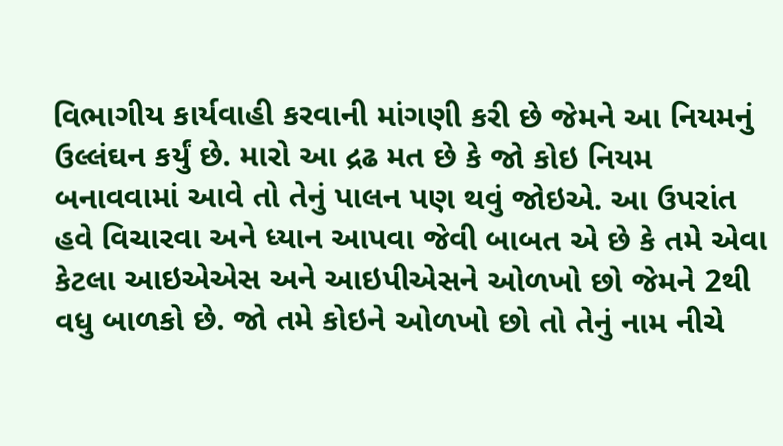વિભાગીય કાર્યવાહી કરવાની માંગણી કરી છે જેમને આ નિયમનું ઉલ્લંઘન કર્યું છે. મારો આ દ્રઢ મત છે કે જો કોઇ નિયમ બનાવવામાં આવે તો તેનું પાલન પણ થવું જોઇએ. આ ઉપરાંત હવે વિચારવા અને ધ્યાન આપવા જેવી બાબત એ છે કે તમે એવા કેટલા આઇએએસ અને આઇપીએસને ઓળખો છો જેમને 2થી વધુ બાળકો છે. જો તમે કોઇને ઓળખો છો તો તેનું નામ નીચે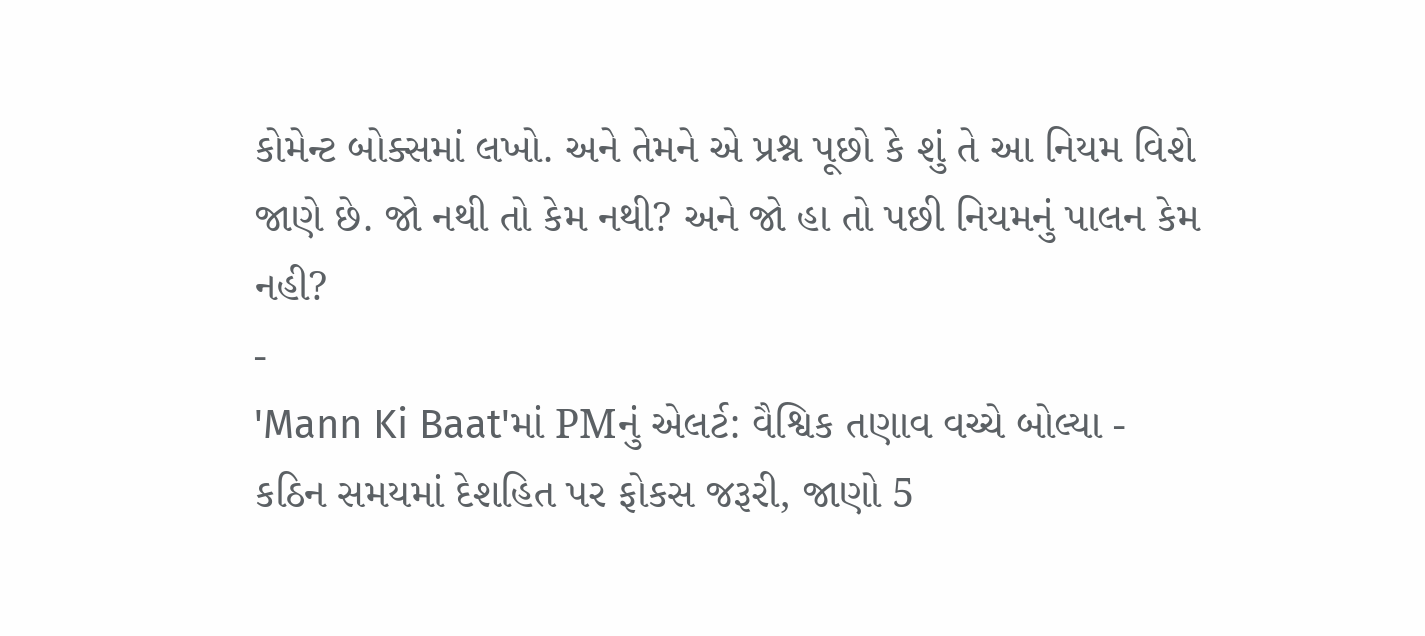કોમેન્ટ બોક્સમાં લખો. અને તેમને એ પ્રશ્ન પૂછો કે શું તે આ નિયમ વિશે જાણે છે. જો નથી તો કેમ નથી? અને જો હા તો પછી નિયમનું પાલન કેમ નહી?
-
'Mann Ki Baat'માં PMનું એલર્ટ: વૈશ્વિક તણાવ વચ્ચે બોલ્યા - કઠિન સમયમાં દેશહિત પર ફોકસ જરૂરી, જાણો 5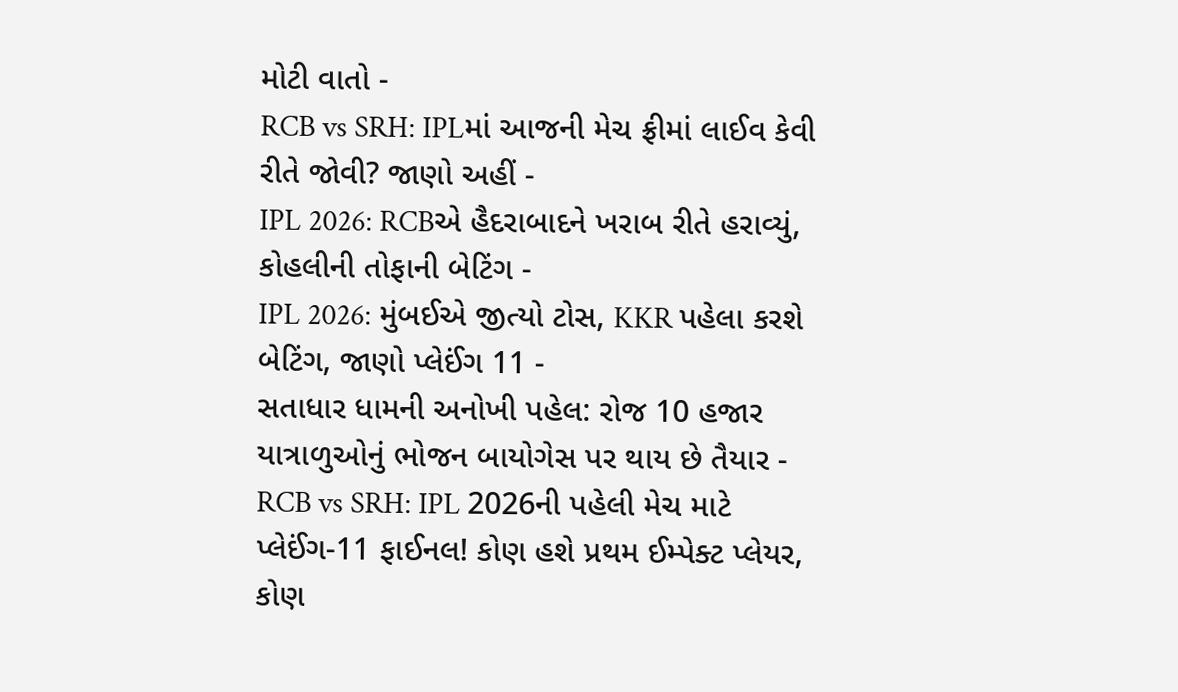મોટી વાતો -
RCB vs SRH: IPLમાં આજની મેચ ફ્રીમાં લાઈવ કેવી રીતે જોવી? જાણો અહીં -
IPL 2026: RCBએ હૈદરાબાદને ખરાબ રીતે હરાવ્યું, કોહલીની તોફાની બેટિંગ -
IPL 2026: મુંબઈએ જીત્યો ટોસ, KKR પહેલા કરશે બેટિંગ, જાણો પ્લેઈંગ 11 -
સતાધાર ધામની અનોખી પહેલ: રોજ 10 હજાર યાત્રાળુઓનું ભોજન બાયોગેસ પર થાય છે તૈયાર -
RCB vs SRH: IPL 2026ની પહેલી મેચ માટે પ્લેઈંગ-11 ફાઈનલ! કોણ હશે પ્રથમ ઈમ્પેક્ટ પ્લેયર, કોણ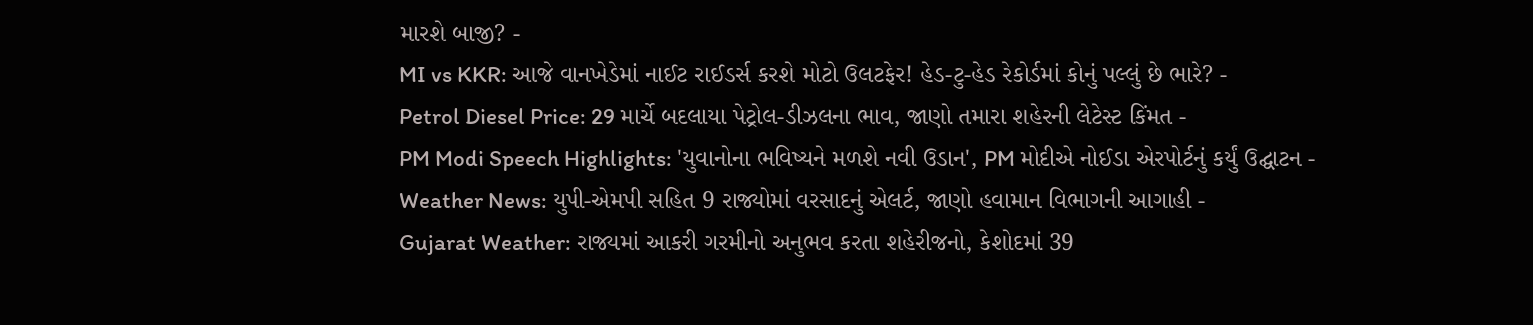મારશે બાજી? -
MI vs KKR: આજે વાનખેડેમાં નાઈટ રાઈડર્સ કરશે મોટો ઉલટફેર! હેડ-ટુ-હેડ રેકોર્ડમાં કોનું પલ્લું છે ભારે? -
Petrol Diesel Price: 29 માર્ચે બદલાયા પેટ્રોલ-ડીઝલના ભાવ, જાણો તમારા શહેરની લેટેસ્ટ કિંમત -
PM Modi Speech Highlights: 'યુવાનોના ભવિષ્યને મળશે નવી ઉડાન', PM મોદીએ નોઈડા એરપોર્ટનું કર્યું ઉદ્ઘાટન -
Weather News: યુપી-એમપી સહિત 9 રાજ્યોમાં વરસાદનું એલર્ટ, જાણો હવામાન વિભાગની આગાહી -
Gujarat Weather: રાજ્યમાં આકરી ગરમીનો અનુભવ કરતા શહેરીજનો, કેશોદમાં 39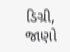ડિગ્રી, જાણો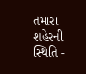તમારા શહેરની સ્થિતિ -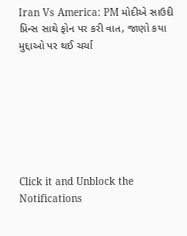Iran Vs America: PM મોદીએ સાઉદી પ્રિન્સ સાથે ફોન પર કરી વાત, જાણો કયા મુદ્દાઓ પર થઈ ચર્ચા







Click it and Unblock the Notifications